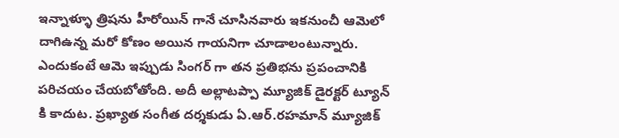ఇన్నాళ్ళూ త్రిషను హీరోయిన్ గానే చూసినవారు ఇకనుంచీ ఆమెలో దాగిఉన్న మరో కోణం అయిన గాయనిగా చూడాలంటున్నారు. ఎందుకంటే ఆమె ఇప్పుడు సింగర్ గా తన ప్రతిభను ప్రపంచానికి పరిచయం చేయబోతోంది. అదీ అల్లాటప్పా మ్యూజిక్ డైరక్టర్ ట్యూన్ కి కాదుట. ప్రఖ్యాత సంగీత దర్శకుడు ఏ.ఆర్.రహమాన్ మ్యూజిక్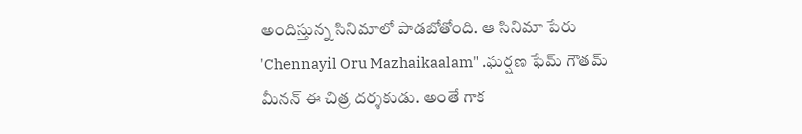అందిస్తున్న సినిమాలో పాడబోతోంది. ఆ సినిమా పేరు 'Chennayil Oru Mazhaikaalam" .ఘర్షణ ఫేమ్ గౌతమ్ మీనన్ ఈ చిత్ర దర్శకుడు. అంతే గాక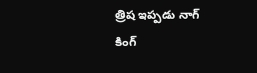త్రిష ఇప్పడు నాగ్ కింగ్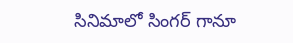సినిమాలో సింగర్ గానూ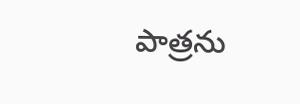పాత్రను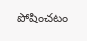పోషించటం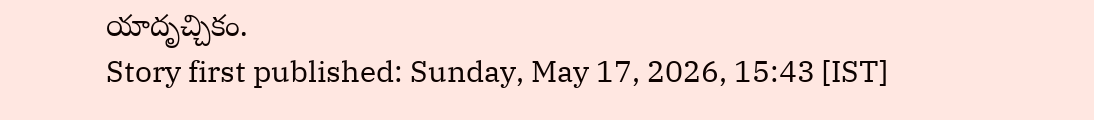యాదృచ్చికం.
Story first published: Sunday, May 17, 2026, 15:43 [IST]